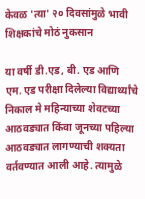केवळ 'त्या' २० दिवसांमुळे भावी शिक्षकांचे मोठं नुकसान

या वर्षी डी.एड, बी. एड आणि एम. एड परीक्षा दिलेल्या विद्यार्थ्यांचे निकाल मे महिन्याच्या शेवटच्या आठवड्यात किंवा जूनच्या पहिल्या आठवड्यात लागण्याची शक्यता वर्तवण्यात आली आहे. त्यामुळे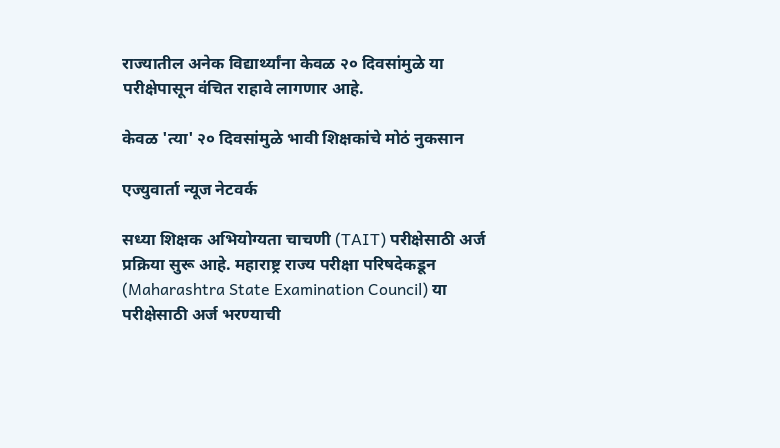राज्यातील अनेक विद्यार्थ्यांना केवळ २० दिवसांमुळे या परीक्षेपासून वंचित राहावे लागणार आहे.

केवळ 'त्या' २० दिवसांमुळे भावी शिक्षकांचे मोठं नुकसान

एज्युवार्ता न्यूज नेटवर्क

सध्या शिक्षक अभियोग्यता चाचणी (TAIT) परीक्षेसाठी अर्ज प्रक्रिया सुरू आहे. महाराष्ट्र राज्य परीक्षा परिषदेकडून (Maharashtra State Examination Council) या परीक्षेसाठी अर्ज भरण्याची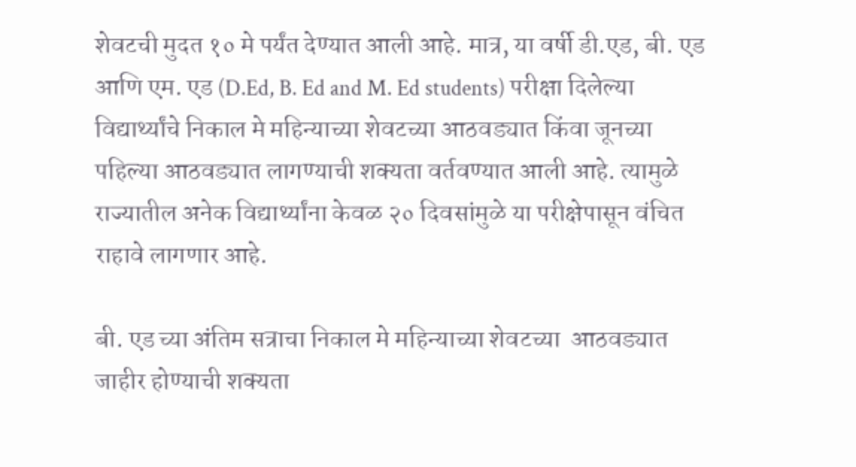शेवटची मुदत १० मे पर्यंत देण्यात आली आहे. मात्र, या वर्षी डी.एड, बी. एड आणि एम. एड (D.Ed, B. Ed and M. Ed students) परीक्षा दिलेल्या विद्यार्थ्यांचे निकाल मे महिन्याच्या शेवटच्या आठवड्यात किंवा जूनच्या पहिल्या आठवड्यात लागण्याची शक्यता वर्तवण्यात आली आहे. त्यामुळे राज्यातील अनेक विद्यार्थ्यांना केवळ २० दिवसांमुळे या परीक्षेपासून वंचित राहावे लागणार आहे.

बी. एड च्या अंतिम सत्राचा निकाल मे महिन्याच्या शेवटच्या  आठवड्यात जाहीर होण्याची शक्यता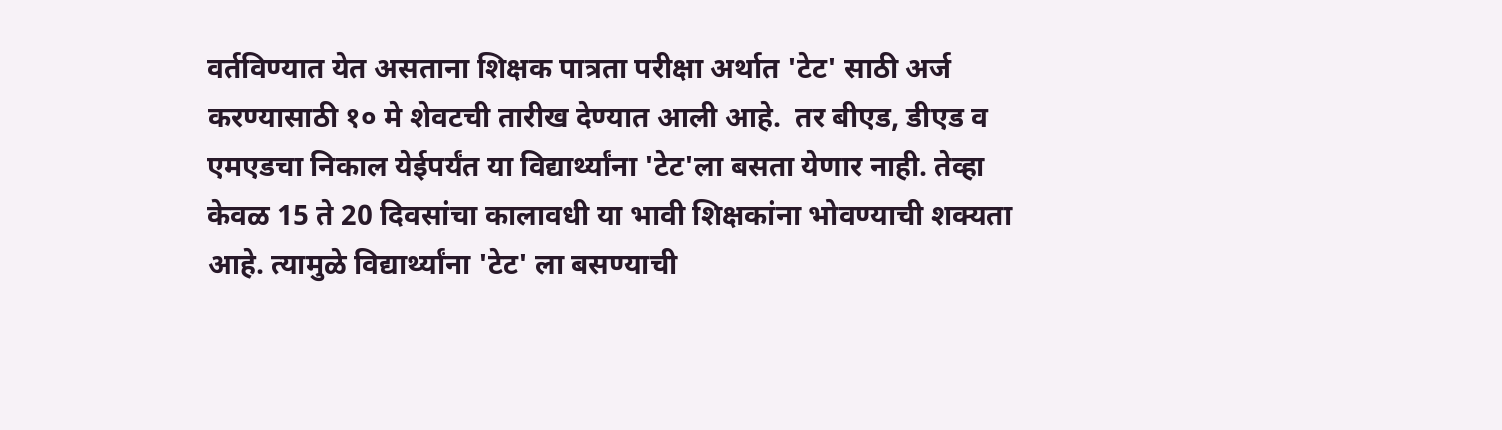वर्तविण्यात येत असताना शिक्षक पात्रता परीक्षा अर्थात 'टेट' साठी अर्ज करण्यासाठी १० मे शेवटची तारीख देण्यात आली आहे.  तर बीएड, डीएड व एमएडचा निकाल येईपर्यंत या विद्यार्थ्यांना 'टेट'ला बसता येणार नाही. तेव्हा केवळ 15 ते 20 दिवसांचा कालावधी या भावी शिक्षकांना भोवण्याची शक्यता आहे. त्यामुळे विद्यार्थ्यांना 'टेट' ला बसण्याची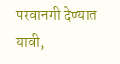परवानगी देण्यात यावी,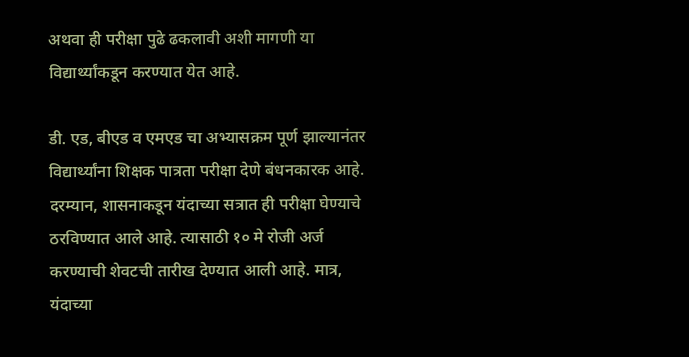अथवा ही परीक्षा पुढे ढकलावी अशी मागणी या विद्यार्थ्यांकडून करण्यात येत आहे.

डी. एड, बीएड व एमएड चा अभ्यासक्रम पूर्ण झाल्यानंतर विद्यार्थ्यांना शिक्षक पात्रता परीक्षा देणे बंधनकारक आहे. दरम्यान, शासनाकडून यंदाच्या सत्रात ही परीक्षा घेण्याचे ठरविण्यात आले आहे. त्यासाठी १० मे रोजी अर्ज करण्याची शेवटची तारीख देण्यात आली आहे. मात्र, यंदाच्या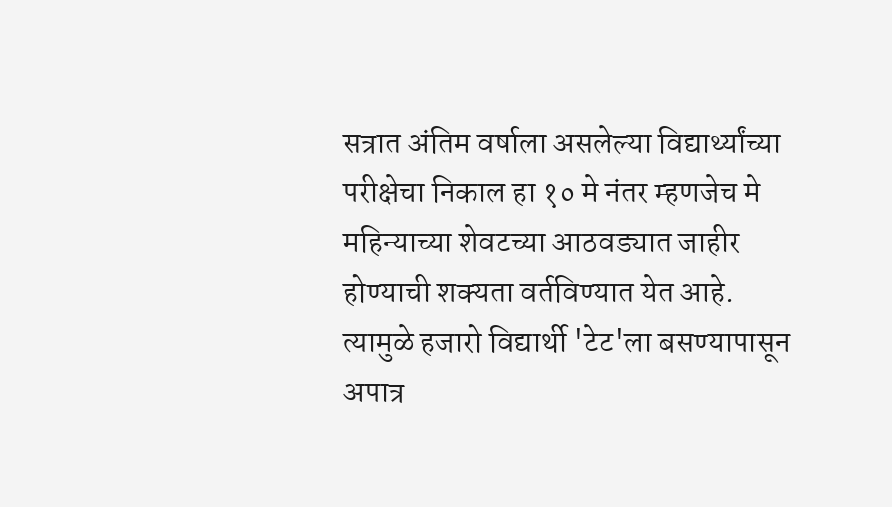सत्रात अंतिम वर्षाला असलेल्या विद्यार्थ्यांच्या परीक्षेचा निकाल हा १० मे नंतर म्हणजेच मे महिन्याच्या शेवटच्या आठवड्यात जाहीर होण्याची शक्यता वर्तविण्यात येत आहे. त्यामुळे हजारो विद्यार्थी 'टेट'ला बसण्यापासून अपात्र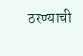ठरण्याची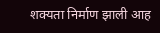शक्यता निर्माण झाली आह